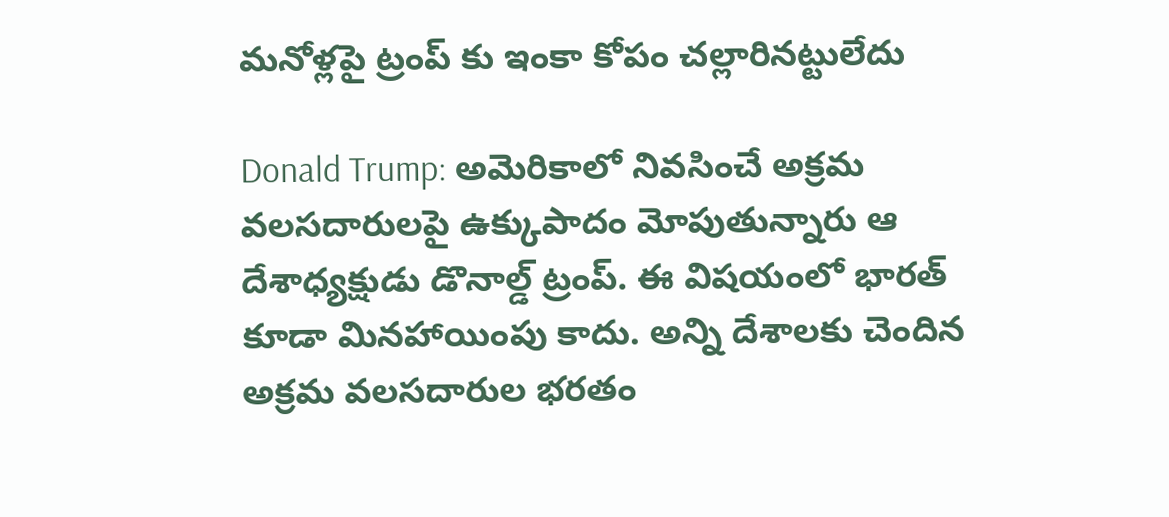మనోళ్లపై ట్రంప్ కు ఇంకా కోపం చల్లారినట్టులేదు

Donald Trump: అమెరికాలో నివసించే అక్రమ వలసదారులపై ఉక్కుపాదం మోపుతున్నారు ఆ దేశాధ్యక్షుడు డొనాల్డ్ ట్రంప్. ఈ విషయంలో భారత్ కూడా మినహాయింపు కాదు. అన్ని దేశాలకు చెందిన అక్రమ వలసదారుల భరతం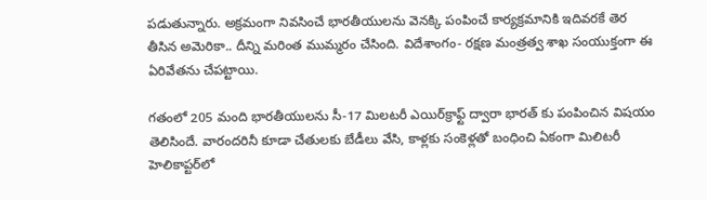పడుతున్నారు. అక్రమంగా నివసించే భారతీయులను వెనక్కి పంపించే కార్యక్రమానికి ఇదివరకే తెర తీసిన అమెరికా.. దీన్ని మరింత ముమ్మరం చేసింది. విదేశాంగం- రక్షణ మంత్రత్వ శాఖ సంయుక్తంగా ఈ ఏరివేతను చేపట్టాయి.

గతంలో 205 మంది భారతీయులను సీ-17 మిలటరీ ఎయిర్‌క్రాఫ్ట్ ద్వారా భారత్ కు పంపించిన విషయం తెలిసిందే. వారందరినీ కూడా చేతులకు బేడీలు వేసి, కాళ్లకు సంకెళ్లతో బంధించి ఏకంగా మిలిటరీ హెలికాప్టర్‌లో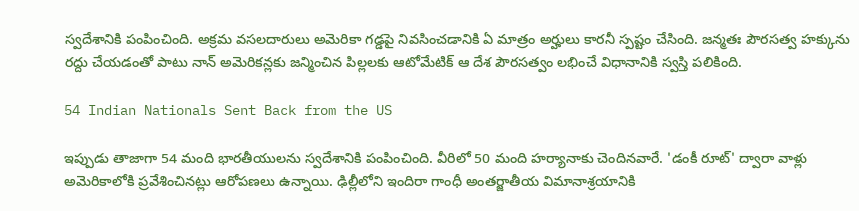స్వదేశానికి పంపించింది. అక్రమ వసలదారులు అమెరికా గడ్డపై నివసించడానికి ఏ మాత్రం అర్హులు కారనీ స్పష్టం చేసింది. జన్మతః పౌరసత్వ హక్కును రద్దు చేయడంతో పాటు నాన్ అమెరికన్లకు జన్మించిన పిల్లలకు ఆటోమేటిక్‌ ఆ దేశ పౌరసత్వం లభించే విధానానికి స్వస్తి పలికింది.

54 Indian Nationals Sent Back from the US

ఇప్పుడు తాజాగా 54 మంది భారతీయులను స్వదేశానికి పంపించింది. వీరిలో 50 మంది హర్యానాకు చెందినవారే. 'డంకీ రూట్' ద్వారా వాళ్లు అమెరికాలోకి ప్రవేశించినట్లు ఆరోపణలు ఉన్నాయి. ఢిల్లీలోని ఇందిరా గాంధీ అంతర్జాతీయ విమానాశ్రయానికి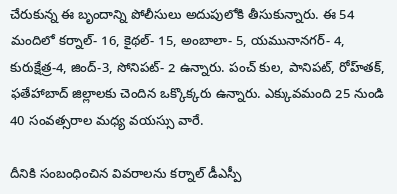చేరుకున్న ఈ బృందాన్ని పోలీసులు అదుపులోకి తీసుకున్నారు. ఈ 54 మందిలో కర్నాల్‌- 16, కైథల్‌- 15, అంబాలా- 5, యమునానగర్‌- 4, కురుక్షేత్ర-4, జింద్‌-3, సోనిపట్‌- 2 ఉన్నారు. పంచ్ కుల, పానిపట్, రోహ్‌తక్, ఫతేహాబాద్ జిల్లాలకు చెందిన ఒక్కొక్కరు ఉన్నారు. ఎక్కువమంది 25 నుండి 40 సంవత్సరాల మధ్య వయస్సు వారే.

దీనికి సంబంధించిన వివరాలను కర్నాల్ డీఎస్పీ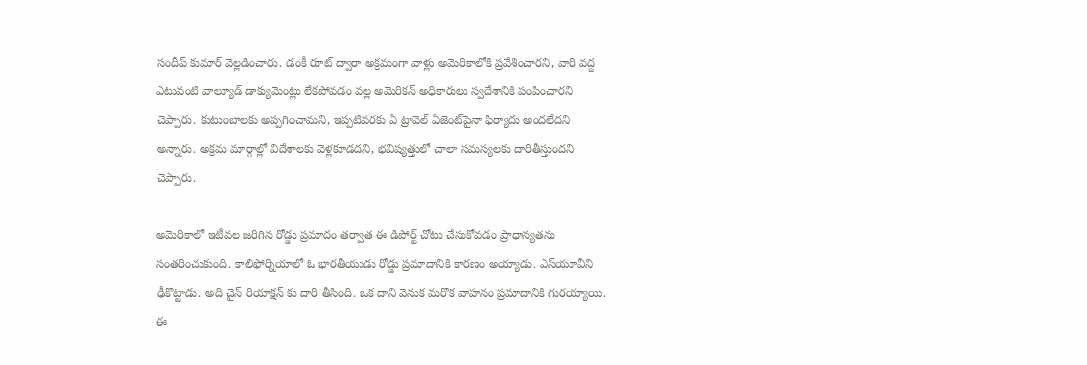సందీప్ కుమార్ వెల్లడించారు. డంకీ రూట్ ద్వారా అక్రమంగా వాళ్లు అమెరికాలోకి ప్రవేశించారని, వారి వద్ద ఎటువంటి వాల్యూడ్ డాక్యుమెంట్లు లేకపోవడం వల్ల అమెరికన్ అధికారులు స్వదేశానికి పంపించారని చెప్పారు. కుటుంబాలకు అప్పగించామని, ఇప్పటివరకు ఏ ట్రావెల్ ఏజెంట్‌పైనా ఫిర్యాదు అందలేదని అన్నారు. అక్రమ మార్గాల్లో విదేశాలకు వెళ్లకూడదని, భవిష్యత్తులో చాలా సమస్యలకు దారితీస్తుందని చెప్పారు.

అమెరికాలో ఇటీవల జరిగిన రోడ్డు ప్రమాదం తర్వాత ఈ డిపోర్ట్ చోటు చేసుకోవడం ప్రాధాన్యతను సంతరించుకుంది. కాలిఫోర్నియాలో ఓ భారతీయుడు రోడ్డు ప్రమాదానికి కారణం అయ్యాడు. ఎస్‌యూవీని ఢీకొట్టాడు. అది చైన్ రియాక్షన్ కు దారి తీసింది. ఒక దాని వెనుక మరొక వాహనం ప్రమాదానికి గురయ్యాయి. ఈ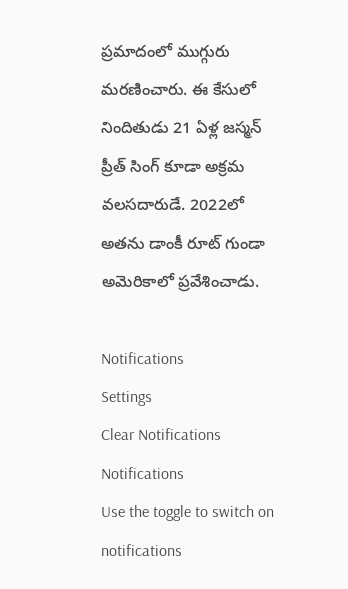ప్రమాదంలో ముగ్గురు మరణించారు. ఈ కేసులో నిందితుడు 21 ఏళ్ల జస్మన్‌ ప్రీత్ సింగ్ కూడా అక్రమ వలసదారుడే. 2022లో అతను డాంకీ రూట్ గుండా అమెరికాలో ప్రవేశించాడు.

Notifications
Settings
Clear Notifications
Notifications
Use the toggle to switch on notifications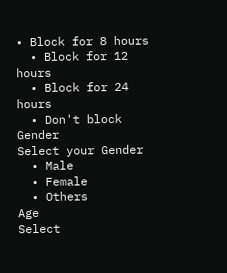• Block for 8 hours
  • Block for 12 hours
  • Block for 24 hours
  • Don't block
Gender
Select your Gender
  • Male
  • Female
  • Others
Age
Select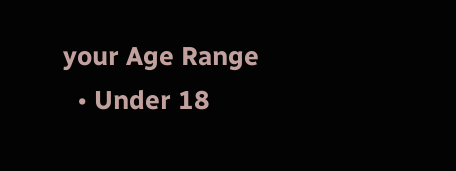your Age Range
  • Under 18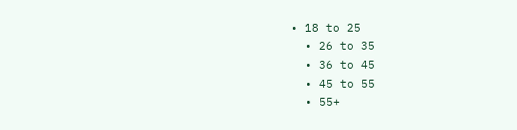• 18 to 25
  • 26 to 35
  • 36 to 45
  • 45 to 55
  • 55+